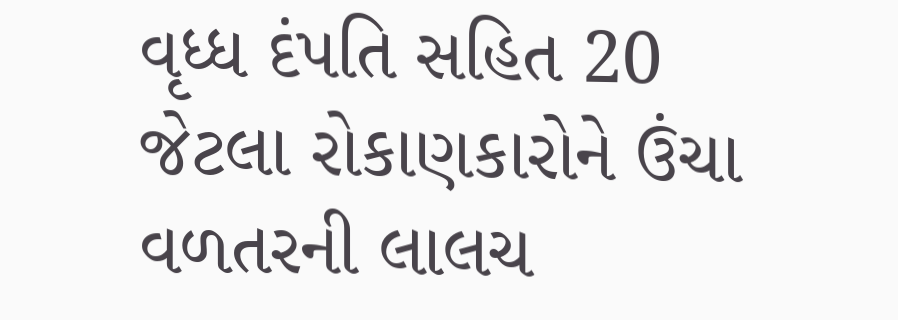વૃધ્ધ દંપતિ સહિત 20 જેટલા રોકાણકારોને ઉંચા વળતરની લાલચ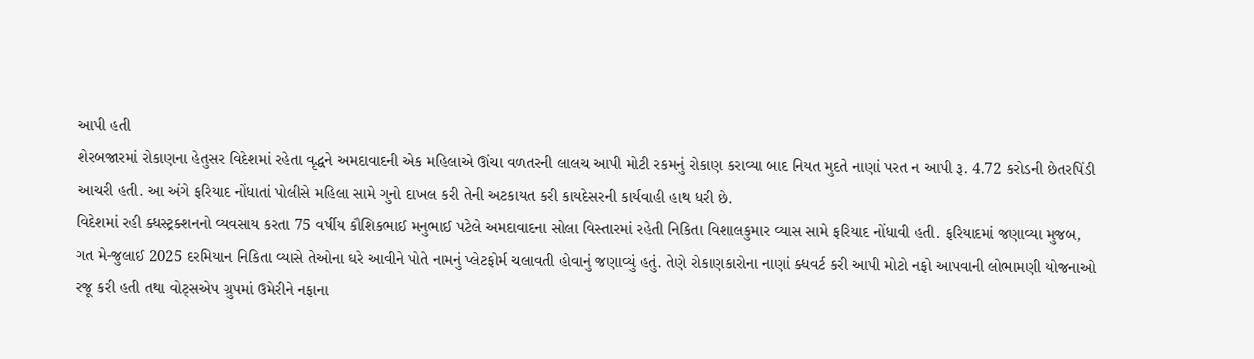આપી હતી
શેરબજારમાં રોકાણના હેતુસર વિદેશમાં રહેતા વૃદ્ધને અમદાવાદની એક મહિલાએ ઊંચા વળતરની લાલચ આપી મોટી રકમનું રોકાણ કરાવ્યા બાદ નિયત મુદતે નાણાં પરત ન આપી રૂ. 4.72 કરોડની છેતરપિંડી આચરી હતી. આ અંગે ફરિયાદ નોંધાતાં પોલીસે મહિલા સામે ગુનો દાખલ કરી તેની અટકાયત કરી કાયદેસરની કાર્યવાહી હાથ ધરી છે.
વિદેશમાં રહી ક્ધસ્ટ્રક્શનનો વ્યવસાય કરતા 75 વર્ષીય કૌશિકભાઈ મનુભાઈ પટેલે અમદાવાદના સોલા વિસ્તારમાં રહેતી નિકિતા વિશાલકુમાર વ્યાસ સામે ફરિયાદ નોંધાવી હતી. ફરિયાદમાં જણાવ્યા મુજબ, ગત મે-જુલાઈ 2025 દરમિયાન નિકિતા વ્યાસે તેઓના ઘરે આવીને પોતે નામનું પ્લેટફોર્મ ચલાવતી હોવાનું જણાવ્યું હતું. તેણે રોકાણકારોના નાણાં ક્ધવર્ટ કરી આપી મોટો નફો આપવાની લોભામણી યોજનાઓ રજૂ કરી હતી તથા વોટ્સએપ ગ્રુપમાં ઉમેરીને નફાના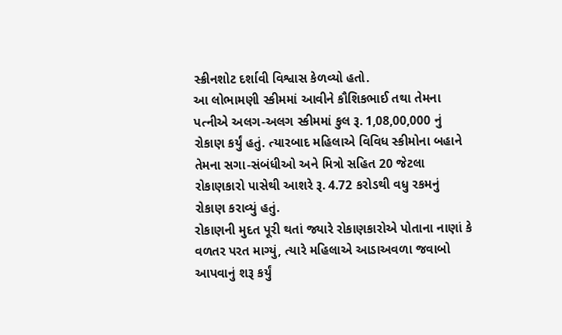સ્ક્રીનશોટ દર્શાવી વિશ્વાસ કેળવ્યો હતો.
આ લોભામણી સ્કીમમાં આવીને કૌશિકભાઈ તથા તેમના પત્નીએ અલગ-અલગ સ્કીમમાં કુલ રૂ. 1,08,00,000 નું રોકાણ કર્યું હતું. ત્યારબાદ મહિલાએ વિવિધ સ્કીમોના બહાને તેમના સગા-સંબંધીઓ અને મિત્રો સહિત 20 જેટલા રોકાણકારો પાસેથી આશરે રૂ. 4.72 કરોડથી વધુ રકમનું રોકાણ કરાવ્યું હતું.
રોકાણની મુદત પૂરી થતાં જ્યારે રોકાણકારોએ પોતાના નાણાં કે વળતર પરત માગ્યું, ત્યારે મહિલાએ આડાઅવળા જવાબો આપવાનું શરૂ કર્યું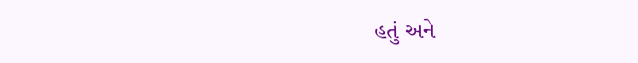હતું અને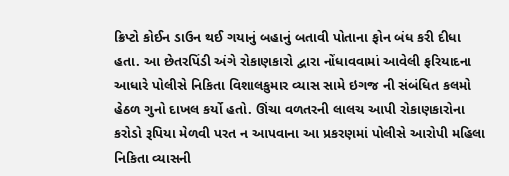ક્રિપ્ટો કોઈન ડાઉન થઈ ગયાનું બહાનું બતાવી પોતાના ફોન બંધ કરી દીધા હતા. આ છેતરપિંડી અંગે રોકાણકારો દ્વારા નોંધાવવામાં આવેલી ફરિયાદના આધારે પોલીસે નિકિતા વિશાલકુમાર વ્યાસ સામે ઇગજ ની સંબંધિત કલમો હેઠળ ગુનો દાખલ કર્યો હતો. ઊંચા વળતરની લાલચ આપી રોકાણકારોના કરોડો રૂપિયા મેળવી પરત ન આપવાના આ પ્રકરણમાં પોલીસે આરોપી મહિલા નિકિતા વ્યાસની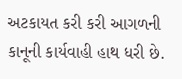અટકાયત કરી કરી આગળની કાનૂની કાર્યવાહી હાથ ધરી છે.